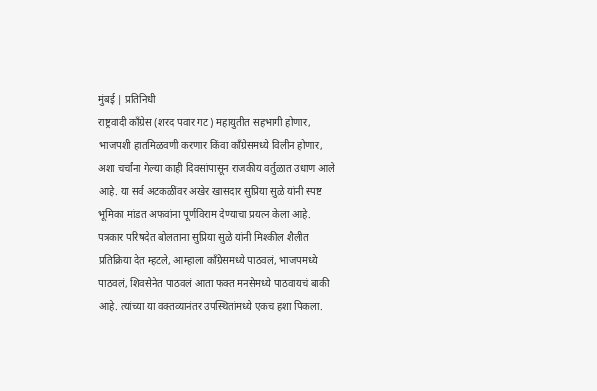मुंबई | प्रतिनिधी
राष्ट्रवादी काँग्रेस (शरद पवार गट) महायुतीत सहभागी होणार, भाजपशी हातमिळवणी करणार किंवा काँग्रेसमध्ये विलीन होणार, अशा चर्चांना गेल्या काही दिवसांपासून राजकीय वर्तुळात उधाण आले आहे. या सर्व अटकळींवर अखेर खासदार सुप्रिया सुळे यांनी स्पष्ट भूमिका मांडत अफवांना पूर्णविराम देण्याचा प्रयत्न केला आहे.
पत्रकार परिषदेत बोलताना सुप्रिया सुळे यांनी मिश्कील शैलीत प्रतिक्रिया देत म्हटले, आम्हाला काँग्रेसमध्ये पाठवलं, भाजपमध्ये पाठवलं, शिवसेनेत पाठवलं आता फक्त मनसेमध्ये पाठवायचं बाकी आहे. त्यांच्या या वक्तव्यानंतर उपस्थितांमध्ये एकच हशा पिकला.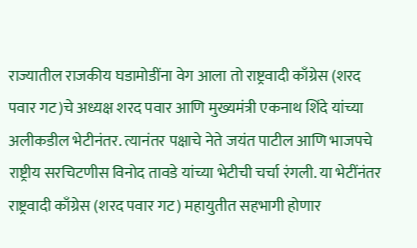राज्यातील राजकीय घडामोडींना वेग आला तो राष्ट्रवादी काँग्रेस (शरद पवार गट)चे अध्यक्ष शरद पवार आणि मुख्यमंत्री एकनाथ शिंदे यांच्या अलीकडील भेटीनंतर. त्यानंतर पक्षाचे नेते जयंत पाटील आणि भाजपचे राष्ट्रीय सरचिटणीस विनोद तावडे यांच्या भेटीची चर्चा रंगली. या भेटींनंतर राष्ट्रवादी काँग्रेस (शरद पवार गट) महायुतीत सहभागी होणार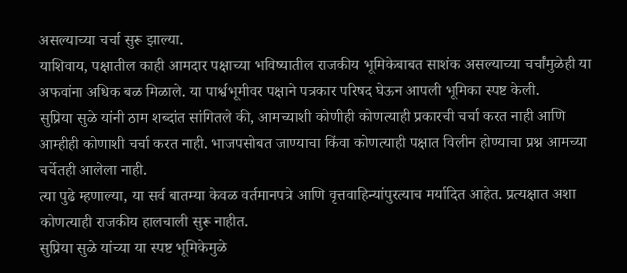असल्याच्या चर्चा सुरू झाल्या.
याशिवाय, पक्षातील काही आमदार पक्षाच्या भविष्यातील राजकीय भूमिकेबाबत साशंक असल्याच्या चर्चांमुळेही या अफवांना अधिक बळ मिळाले. या पार्श्वभूमीवर पक्षाने पत्रकार परिषद घेऊन आपली भूमिका स्पष्ट केली.
सुप्रिया सुळे यांनी ठाम शब्दांत सांगितले की, आमच्याशी कोणीही कोणत्याही प्रकारची चर्चा करत नाही आणि आम्हीही कोणाशी चर्चा करत नाही. भाजपसोबत जाण्याचा किंवा कोणत्याही पक्षात विलीन होण्याचा प्रश्न आमच्या चर्चेतही आलेला नाही.
त्या पुढे म्हणाल्या, या सर्व बातम्या केवळ वर्तमानपत्रे आणि वृत्तवाहिन्यांपुरत्याच मर्यादित आहेत. प्रत्यक्षात अशा कोणत्याही राजकीय हालचाली सुरू नाहीत.
सुप्रिया सुळे यांच्या या स्पष्ट भूमिकेमुळे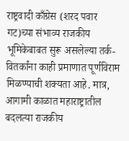राष्ट्रवादी काँग्रेस (शरद पवार गट)च्या संभाव्य राजकीय भूमिकेबाबत सुरू असलेल्या तर्क-वितर्कांना काही प्रमाणात पूर्णविराम मिळण्याची शक्यता आहे. मात्र, आगामी काळात महाराष्ट्रातील बदलत्या राजकीय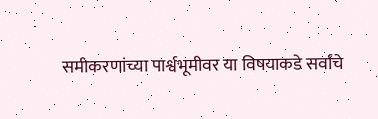समीकरणांच्या पार्श्वभूमीवर या विषयाकडे सर्वांचे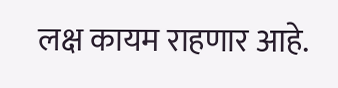लक्ष कायम राहणार आहे.